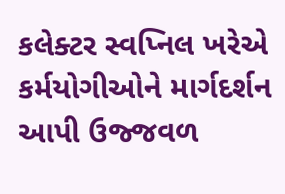કલેક્ટર સ્વપ્નિલ ખરેએ કર્મયોગીઓને માર્ગદર્શન આપી ઉજ્જવળ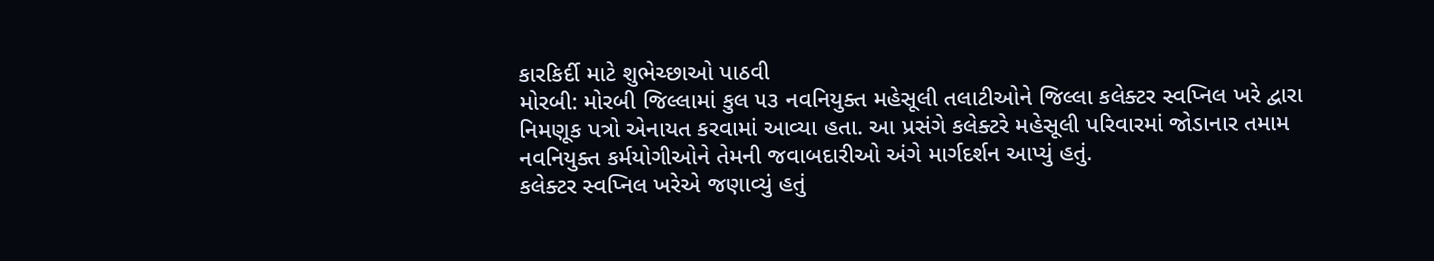કારકિર્દી માટે શુભેચ્છાઓ પાઠવી
મોરબી: મોરબી જિલ્લામાં કુલ ૫૩ નવનિયુક્ત મહેસૂલી તલાટીઓને જિલ્લા કલેક્ટર સ્વપ્નિલ ખરે દ્વારા નિમણૂક પત્રો એનાયત કરવામાં આવ્યા હતા. આ પ્રસંગે કલેક્ટરે મહેસૂલી પરિવારમાં જોડાનાર તમામ નવનિયુક્ત કર્મયોગીઓને તેમની જવાબદારીઓ અંગે માર્ગદર્શન આપ્યું હતું.
કલેક્ટર સ્વપ્નિલ ખરેએ જણાવ્યું હતું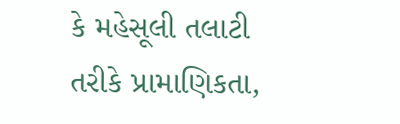કે મહેસૂલી તલાટી તરીકે પ્રામાણિકતા,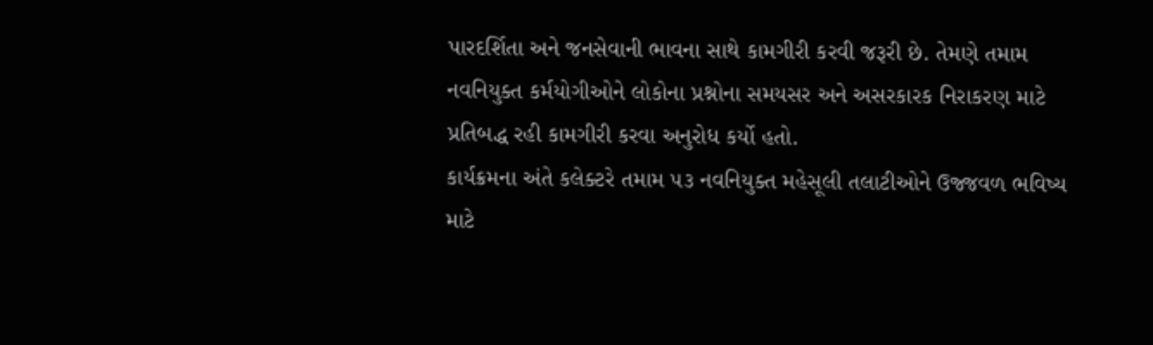પારદર્શિતા અને જનસેવાની ભાવના સાથે કામગીરી કરવી જરૂરી છે. તેમણે તમામ નવનિયુક્ત કર્મયોગીઓને લોકોના પ્રશ્નોના સમયસર અને અસરકારક નિરાકરણ માટે પ્રતિબદ્ધ રહી કામગીરી કરવા અનુરોધ કર્યો હતો.
કાર્યક્રમના અંતે કલેક્ટરે તમામ ૫૩ નવનિયુક્ત મહેસૂલી તલાટીઓને ઉજ્જવળ ભવિષ્ય માટે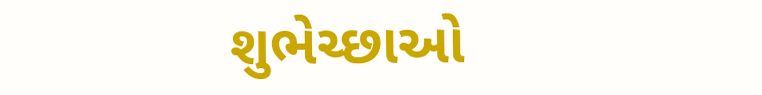શુભેચ્છાઓ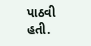પાઠવી હતી.